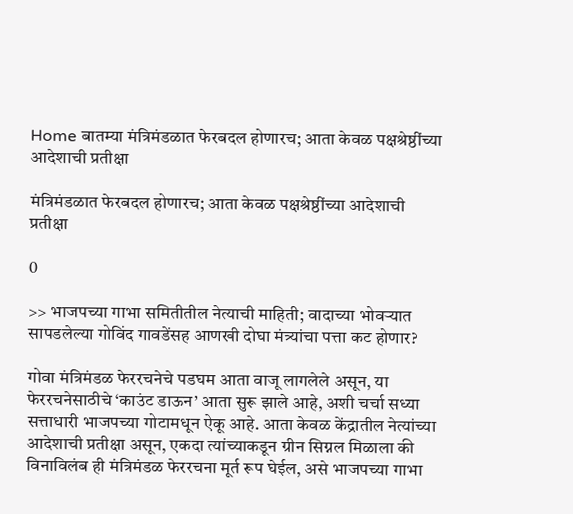Home बातम्या मंत्रिमंडळात फेरबदल होणारच; आता केवळ पक्षश्रेष्ठींच्या आदेशाची प्रतीक्षा

मंत्रिमंडळात फेरबदल होणारच; आता केवळ पक्षश्रेष्ठींच्या आदेशाची प्रतीक्षा

0

>> भाजपच्या गाभा समितीतील नेत्याची माहिती; वादाच्या भोवऱ्यात सापडलेल्या गोविंद गावडेंसह आणखी दोघा मंत्र्यांचा पत्ता कट होणार?

गोवा मंत्रिमंडळ फेररचनेचे पडघम आता वाजू लागलेले असून, या फेररचनेसाठीचे ‘काउंट डाऊन’ आता सुरू झाले आहे, अशी चर्चा सध्या सत्ताधारी भाजपच्या गोटामधून ऐकू आहे. आता केवळ केंद्रातील नेत्यांच्या आदेशाची प्रतीक्षा असून, एकदा त्यांच्याकडून ग्रीन सिग्नल मिळाला की विनाविलंब ही मंत्रिमंडळ फेररचना मूर्त रूप घेईल, असे भाजपच्या गाभा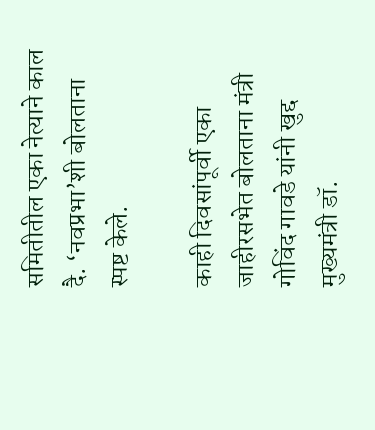समितीतील एका नेत्याने काल दै. ‘नवप्रभा’शी बोलताना स्पष्ट केले.

काही दिवसांपूर्वी एका जाहीरसभेत बोलताना मंत्री गोविंद गावडे यांनी खुद्द मुख्यमंत्री डॉ.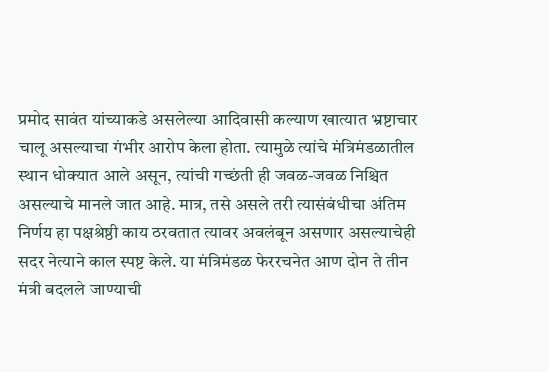प्रमोद सावंत यांच्याकडे असलेल्या आदिवासी कल्याण खात्यात भ्रष्टाचार चालू असल्याचा गंभीर आरोप केला होता. त्यामुळे त्यांचे मंत्रिमंडळातील स्थान धोक्यात आले असून, त्यांची गच्छंती ही जवळ-जवळ निश्चित असल्याचे मानले जात आहे. मात्र, तसे असले तरी त्यासंबंधीचा अंतिम निर्णय हा पक्षश्रेष्ठी काय ठरवतात त्यावर अवलंबून असणार असल्याचेही सदर नेत्याने काल स्पष्ट केले. या मंत्रिमंडळ फेररचनेत आण दोन ते तीन मंत्री बदलले जाण्याची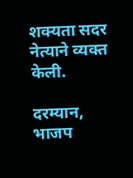शक्यता सदर नेत्याने व्यक्त केली.

दरम्यान, भाजप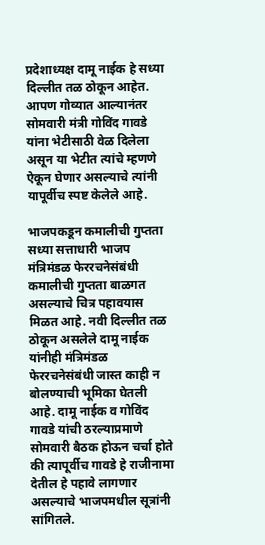प्रदेशाध्यक्ष दामू नाईक हे सध्या दिल्लीत तळ ठोकून आहेत. आपण गोव्यात आल्यानंतर सोमवारी मंत्री गोविंद गावडे यांना भेटीसाठी वेळ दिलेला असून या भेटीत त्यांचे म्हणणे ऐकून घेणार असल्याचे त्यांनी यापूर्वीच स्पष्ट केलेले आहे.

भाजपकडून कमालीची गुप्तता
सध्या सत्ताधारी भाजप मंत्रिमंडळ फेररचनेसंबंधी कमालीची गुप्तता बाळगत असल्याचे चित्र पहावयास मिळत आहे. नवी दिल्लीत तळ ठोकून असलेले दामू नाईक यांनीही मंत्रिमंडळ फेररचनेसंबंधी जास्त काही न बोलण्याची भूमिका घेतली आहे. दामू नाईक व गोविंद गावडे यांची ठरल्याप्रमाणे सोमवारी बैठक होऊन चर्चा होते की त्यापूर्वीच गावडे हे राजीनामा देतील हे पहावे लागणार असल्याचे भाजपमधील सूत्रांनी सांगितले.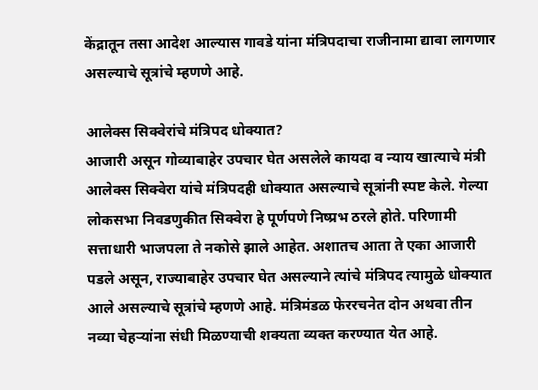केंद्रातून तसा आदेश आल्यास गावडे यांना मंत्रिपदाचा राजीनामा द्यावा लागणार असल्याचे सूत्रांचे म्हणणे आहे.

आलेक्स सिक्वेरांचे मंत्रिपद धोक्यात?
आजारी असून गोव्याबाहेर उपचार घेत असलेले कायदा व न्याय खात्याचे मंत्री आलेक्स सिक्वेरा यांचे मंत्रिपदही धोक्यात असल्याचे सूत्रांनी स्पष्ट केले. गेल्या लोकसभा निवडणुकीत सिक्वेरा हे पूर्णपणे निष्प्रभ ठरले होते. परिणामी सत्ताधारी भाजपला ते नकोसे झाले आहेत. अशातच आता ते एका आजारी पडले असून, राज्याबाहेर उपचार घेत असल्याने त्यांचे मंत्रिपद त्यामुळे धोक्यात आले असल्याचे सूत्रांचे म्हणणे आहे. मंत्रिमंडळ फेररचनेत दोन अथवा तीन नव्या चेहऱ्यांना संधी मिळण्याची शक्यता व्यक्त करण्यात येत आहे.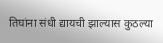तिघांना संधी द्यायची झाल्यास कुठल्या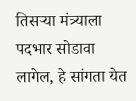तिसऱ्या मंत्र्याला पदभार सोडावा लागेल, हे सांगता येत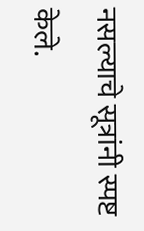नसल्याचे सूत्रांनी स्पष्ट केले.